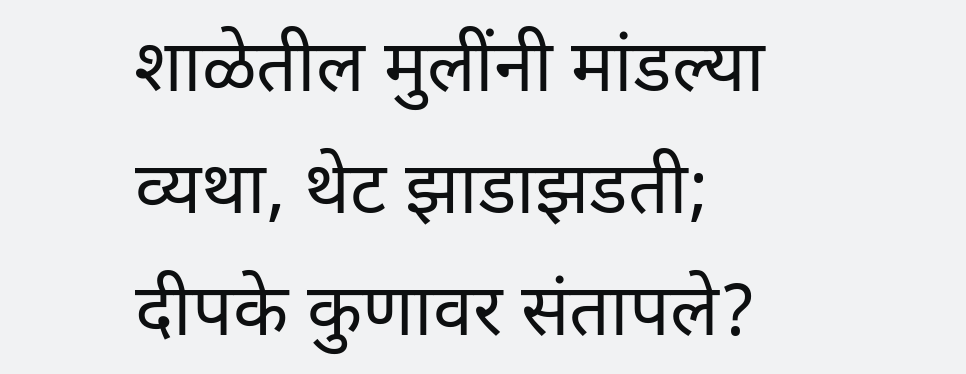शाळेतील मुलींनी मांडल्या व्यथा, थेट झाडाझडती; दीपके कुणावर संतापले?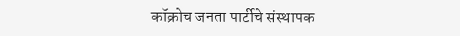कॉक्रोच जनता पार्टीचे संस्थापक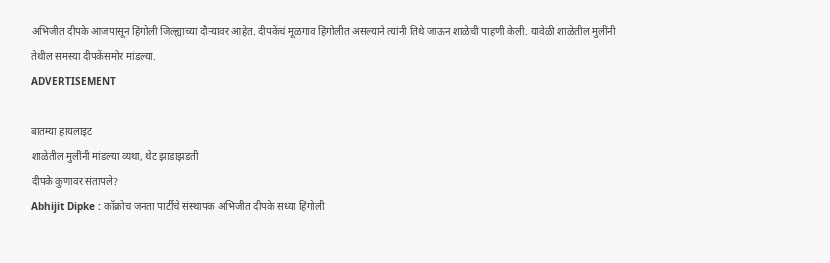अभिजीत दीपके आजपासून हिंगोली जिल्ह्याच्या दौऱ्यावर आहेत. दीपकेंचं मूळगाव हिंगोलीत असल्याने त्यांनी तिथे जाऊन शाळेची पाहणी केली. यावेळी शाळेतील मुलींनी तेथील समस्या दीपकेंसमोर मांडल्या.
ADVERTISEMENT

बातम्या हायलाइट
शाळेतील मुलींनी मांडल्या व्यथा, थेट झाडाझडती
दीपके कुणावर संतापले?
Abhijit Dipke : कॉक्रोच जनता पार्टीचे संस्थापक अभिजीत दीपके सध्या हिंगोली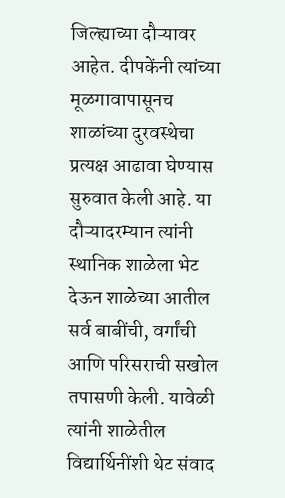जिल्ह्याच्या दौऱ्यावर आहेत. दीपकेंनी त्यांच्या मूळगावापासूनच शाळांच्या दुरवस्थेचा प्रत्यक्ष आढावा घेण्यास सुरुवात केली आहे. या दौऱ्यादरम्यान त्यांनी स्थानिक शाळेला भेट देऊन शाळेच्या आतील सर्व बाबींची, वर्गांची आणि परिसराची सखोल तपासणी केली. यावेळी त्यांनी शाळेतील विद्यार्थिनींशी थेट संवाद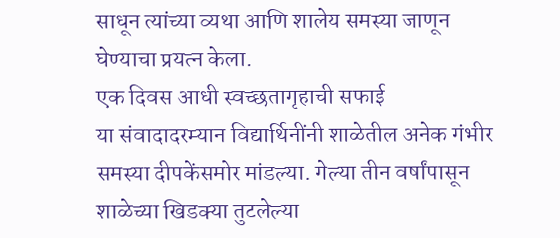साधून त्यांच्या व्यथा आणि शालेय समस्या जाणून घेण्याचा प्रयत्न केला.
एक दिवस आधी स्वच्छतागृहाची सफाई
या संवादादरम्यान विद्यार्थिनींनी शाळेतील अनेक गंभीर समस्या दीपकेंसमोर मांडल्या. गेल्या तीन वर्षांपासून शाळेच्या खिडक्या तुटलेल्या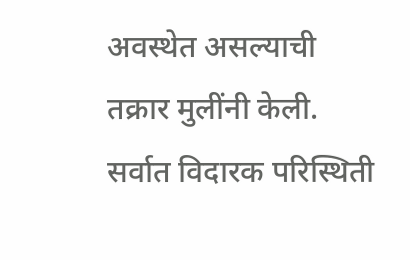अवस्थेत असल्याची तक्रार मुलींनी केली. सर्वात विदारक परिस्थिती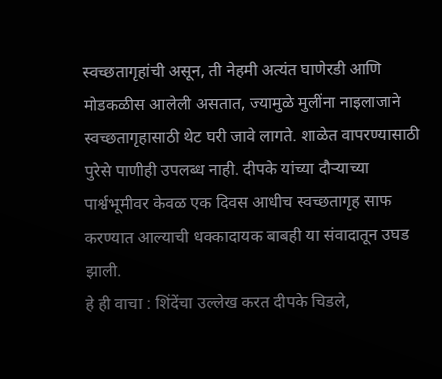स्वच्छतागृहांची असून, ती नेहमी अत्यंत घाणेरडी आणि मोडकळीस आलेली असतात, ज्यामुळे मुलींना नाइलाजाने स्वच्छतागृहासाठी थेट घरी जावे लागते. शाळेत वापरण्यासाठी पुरेसे पाणीही उपलब्ध नाही. दीपके यांच्या दौऱ्याच्या पार्श्वभूमीवर केवळ एक दिवस आधीच स्वच्छतागृह साफ करण्यात आल्याची धक्कादायक बाबही या संवादातून उघड झाली.
हे ही वाचा : शिंदेंचा उल्लेख करत दीपके चिडले,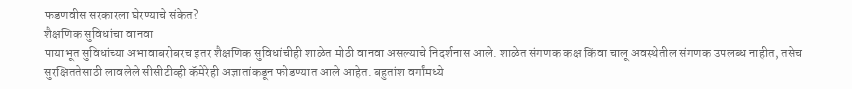फडणवीस सरकारला घेरण्याचे संकेत?
शैक्षणिक सुविधांचा वानवा
पायाभूत सुविधांच्या अभावाबरोबरच इतर शैक्षणिक सुविधांचीही शाळेत मोठी वानवा असल्याचे निदर्शनास आले. शाळेत संगणक कक्ष किंवा चालू अवस्थेतील संगणक उपलब्ध नाहीत, तसेच सुरक्षिततेसाठी लावलेले सीसीटीव्ही कॅमेरेही अज्ञातांकडून फोडण्यात आले आहेत. बहुतांश वर्गांमध्ये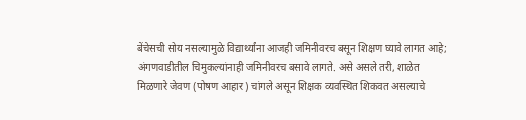बेंचेसची सोय नसल्यामुळे विद्यार्थ्यांना आजही जमिनीवरच बसून शिक्षण घ्यावे लागत आहे; अंगणवाडीतील चिमुकल्यांनाही जमिनीवरच बसावे लागते. असे असले तरी, शाळेत मिळणारे जेवण (पोषण आहार) चांगले असून शिक्षक व्यवस्थित शिकवत असल्याचे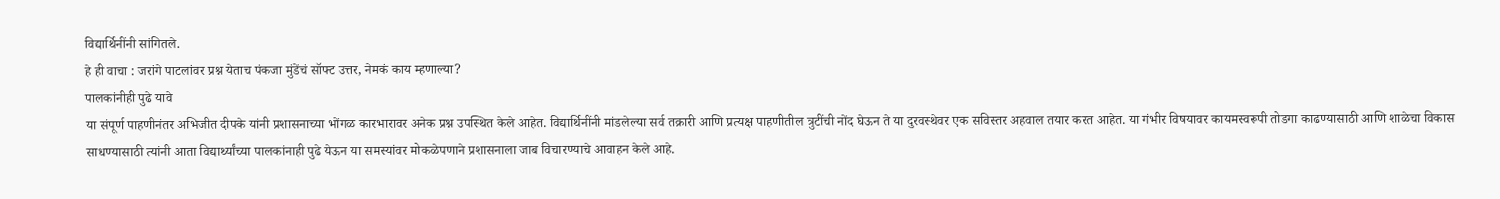विद्यार्थिनींनी सांगितले.
हे ही वाचा : जरांगे पाटलांवर प्रश्न येताच पंकजा मुंडेंचं सॉफ्ट उत्तर, नेमकं काय म्हणाल्या?
पालकांनीही पुढे यावे
या संपूर्ण पाहणीनंतर अभिजीत दीपके यांनी प्रशासनाच्या भोंगळ कारभारावर अनेक प्रश्न उपस्थित केले आहेत. विद्यार्थिनींनी मांडलेल्या सर्व तक्रारी आणि प्रत्यक्ष पाहणीतील त्रुटींची नोंद घेऊन ते या दुरवस्थेवर एक सविस्तर अहवाल तयार करत आहेत. या गंभीर विषयावर कायमस्वरूपी तोडगा काढण्यासाठी आणि शाळेचा विकास साधण्यासाठी त्यांनी आता विद्यार्थ्यांच्या पालकांनाही पुढे येऊन या समस्यांवर मोकळेपणाने प्रशासनाला जाब विचारण्याचे आवाहन केले आहे.